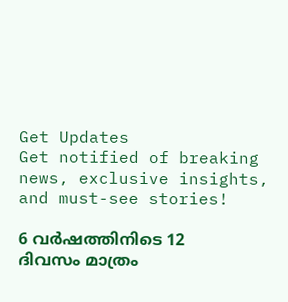Get Updates
Get notified of breaking news, exclusive insights, and must-see stories!

6 വര്‍ഷത്തിനിടെ 12 ദിവസം മാത്രം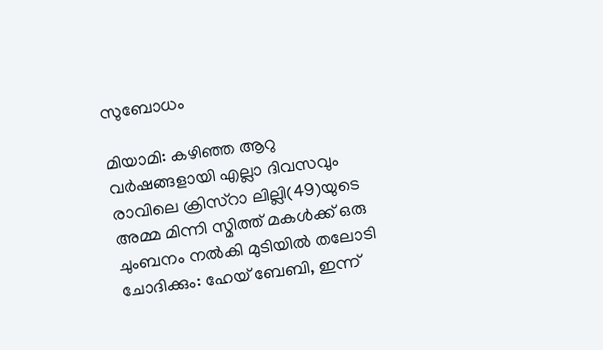സുബോധം

മിയാമി: കഴിഞ്ഞ ആറു വര്‍ഷങ്ങളായി എല്ലാ ദിവസവും രാവിലെ ക്രിസ്റാ ലില്ലി(49)യുടെ അമ്മ മിന്നി സ്മിത്ത് മകള്‍ക്ക് ഒരു ചുംബനം നല്‍കി മുടിയില്‍ തലോടി ചോദിക്കും: ഹേയ് ബേബി, ഇന്ന്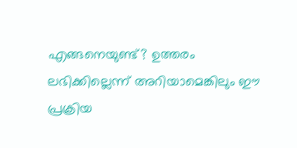എങ്ങനെയുണ്ട്? ഉത്തരം ലഭിക്കില്ലെന്ന് അറിയാമെങ്കിലും ഈ പ്രക്രിയ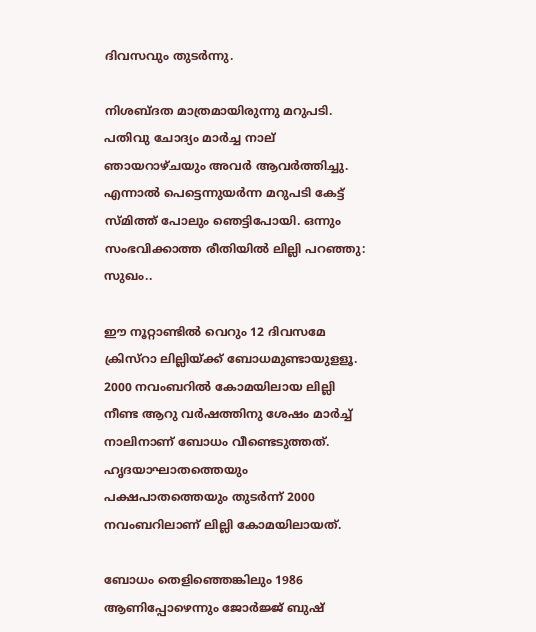ദിവസവും തുടര്‍ന്നു.

നിശബ്ദത മാത്രമായിരുന്നു മറുപടി. പതിവു ചോദ്യം മാര്‍ച്ച നാല് ഞായറാഴ്ചയും അവര്‍ ആവര്‍ത്തിച്ചു. എന്നാല്‍ പെട്ടെന്നുയര്‍ന്ന മറുപടി കേട്ട് സ്മിത്ത് പോലും ഞെട്ടിപോയി. ഒന്നും സംഭവിക്കാത്ത രീതിയില്‍ ലില്ലി പറഞ്ഞു: സുഖം..

ഈ നൂറ്റാണ്ടില്‍ വെറും 12 ദിവസമേ ക്രിസ്റാ ലില്ലിയ്ക്ക് ബോധമുണ്ടായുളളൂ. 2000 നവംബറില്‍ കോമയിലായ ലില്ലി നീണ്ട ആറു വര്‍ഷത്തിനു ശേഷം മാര്‍ച്ച് നാലിനാണ് ബോധം വീണ്ടെടുത്തത്. ഹൃദയാഘാതത്തെയും പക്ഷപാതത്തെയും തുടര്‍ന്ന് 2000 നവംബറിലാണ് ലില്ലി കോമയിലായത്.

ബോധം തെളിഞ്ഞെങ്കിലും 1986 ആണിപ്പോഴെന്നും ജോര്‍ജ്ജ് ബുഷ്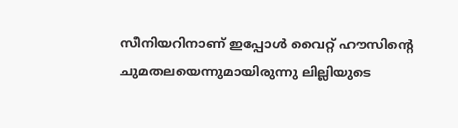സീനിയറിനാണ് ഇപ്പോള്‍ വൈറ്റ് ഹൗസിന്റെ ചുമതലയെന്നുമായിരുന്നു ലില്ലിയുടെ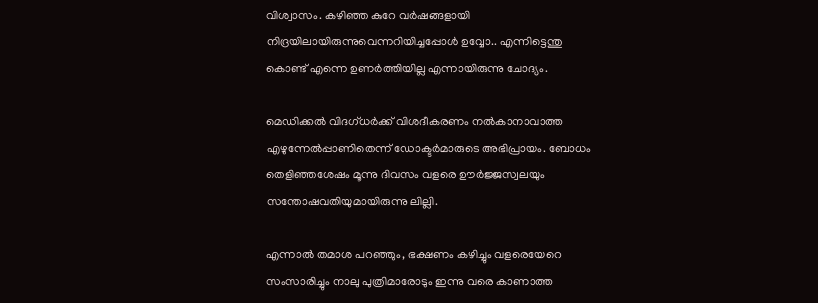വിശ്വാസം. കഴിഞ്ഞ കുറേ വര്‍ഷങ്ങളായി നിദ്രയിലായിരുന്നുവെന്നറിയിച്ചപ്പോള്‍ ഉവ്വോ.. എന്നിട്ടെന്തു കൊണ്ട് എന്നെ ഉണര്‍ത്തിയില്ല എന്നായിരുന്നു ചോദ്യം.

മെഡിക്കല്‍ വിദഗ്ധര്‍ക്ക് വിശദീകരണം നല്‍കാനാവാത്ത എഴുന്നേല്‍പ്പാണിതെന്ന് ഡോക്ടര്‍മാരുടെ അഭിപ്രായം. ബോധം തെളിഞ്ഞശേഷം മൂന്നു ദിവസം വളരെ ഊര്‍ജ്ജസ്വലയും സന്തോഷവതിയുമായിരുന്നു ലില്ലി.

എന്നാല്‍ തമാശ പറഞ്ഞും, ഭക്ഷണം കഴിച്ചും വളരെയേറെ സംസാരിച്ചും നാലു പുത്രിമാരോടും ഇന്നു വരെ കാണാത്ത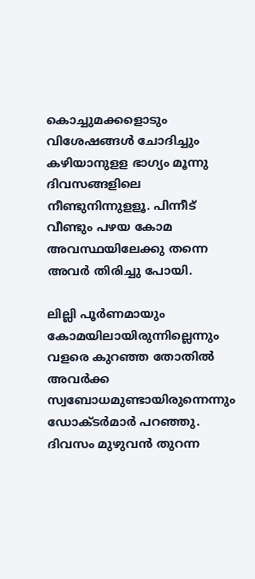കൊച്ചുമക്കളൊടും വിശേഷങ്ങള്‍ ചോദിച്ചും കഴിയാനുളള ഭാഗ്യം മൂന്നു ദിവസങ്ങളിലെ നീണ്ടുനിന്നുളളൂ. പിന്നീട് വീണ്ടും പഴയ കോമ അവസ്ഥയിലേക്കു തന്നെ അവര്‍ തിരിച്ചു പോയി.

ലില്ലി പൂര്‍ണമായും കോമയിലായിരുന്നില്ലെന്നും വളരെ കുറഞ്ഞ തോതില്‍ അവര്‍ക്ക സ്വബോധമുണ്ടായിരുന്നെന്നും ഡോക്ടര്‍മാര്‍ പറഞ്ഞു. ദിവസം മുഴുവന്‍ തുറന്ന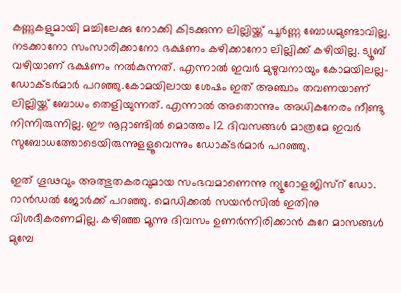കണ്ണുകളുമായി മച്ചിലേക്കു നോക്കി കിടക്കുന്ന ലില്ലിയ്ക്ക് പൂര്‍ണ്ണ ബോധമുണ്ടാവില്ല. നടക്കാനോ സംസാരിക്കാനോ ഭക്ഷണം കഴിക്കാനോ ലില്ലിക്ക് കഴിയില്ല. ട്യൂബ് വഴിയാണ് ഭക്ഷണം നല്‍കുന്നത്. എന്നാല്‍ ഇവര്‍ മുഴുവനായും കോമയിലല്ല- ഡോക്ടര്‍മാര്‍ പറഞ്ഞു.കോമയിലായ ശേഷം ഇത് അഞ്ചാം തവണയാണ് ലില്ലിയ്ക്ക് ബോധം തെളിയുന്നത്. എന്നാല്‍ അതൊന്നും അധികനേരം നീണ്ടു നിന്നിരുന്നില്ല. ഈ നൂറ്റാണ്ടില്‍ മൊത്തം 12 ദിവസങ്ങള്‍ മാത്രമേ ഇവര്‍ സുബോധത്തോടെയിരുന്നുളളൂവെന്നും ഡോക്ടര്‍മാര്‍ പറഞ്ഞു.

ഇത് ഗൂഢവും അത്ഭുതകരവുമായ സംഭവമാണെന്നു ന്യൂറോളജിസ്റ് ഡോ. റാന്‍ഡല്‍ ജോര്‍ക്ക് പറഞ്ഞു. മെഡിക്കല്‍ സയന്‍സില്‍ ഇതിനു വിശദീകരണമില്ല. കഴിഞ്ഞ മൂന്നു ദിവസം ഉണര്‍ന്നിരിക്കാന്‍ കുറേ മാസങ്ങള്‍ മുമ്പേ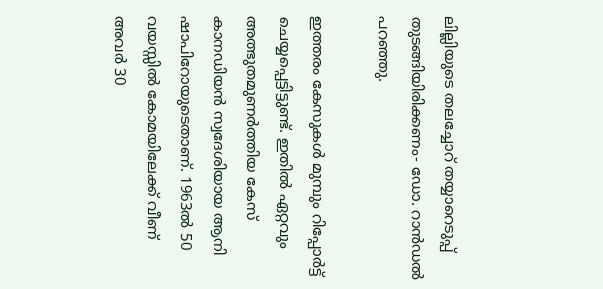ലില്ലിയുടെ തലച്ചോറ് തയ്യാറെടുപ്പ് തുടങ്ങിയിരിക്കണം- ഡോ. റാന്‍ഡല്‍ പറഞ്ഞു.

ഇത്തരം കേസുകള്‍ മുമ്പും റിപ്പോര്‍ട്ട് ചെയ്യപ്പെട്ടിട്ടുണ്ട്. ഇതില്‍ ഏറ്റവും അത്ഭുതമുണര്‍ത്തിയ കേസ് കാനഡിയന്‍ സ്വദേശിയായ ആനി ഷാപിറോയുടെതാണ്. 1963ല്‍ 50 വയസ്സില്‍ കോമയിലേക്ക് വീണ് അവര്‍ 30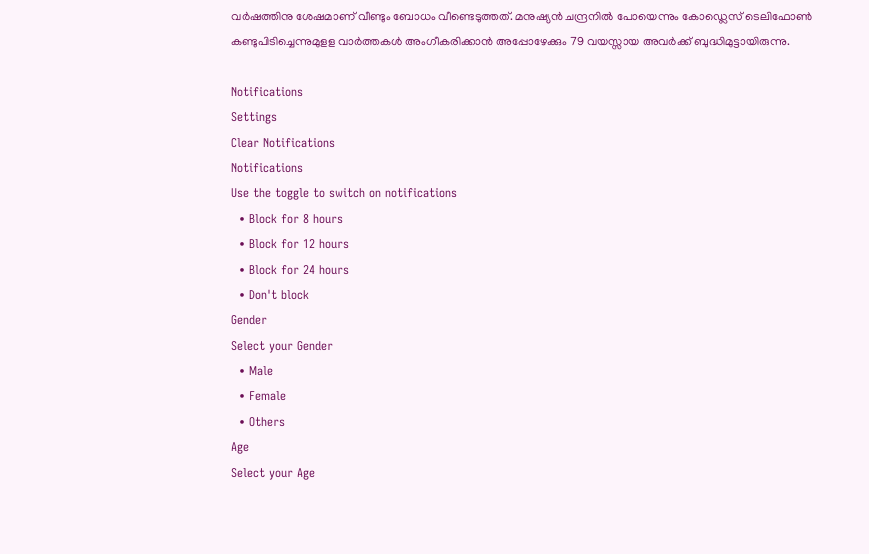വര്‍ഷത്തിനു ശേഷമാണ് വീണ്ടും ബോധം വീണ്ടെടുത്തത്. മനുഷ്യന്‍ ചന്ദ്രനില്‍ പോയെന്നും കോഡ്ലെസ് ടെലിഫോണ്‍ കണ്ടുപിടിച്ചെന്നുമുളള വാര്‍ത്തകള്‍ അംഗീകരിക്കാന്‍ അപ്പോഴേക്കും 79 വയസ്സായ അവര്‍ക്ക് ബുദ്ധിമുട്ടായിരുന്നു.

Notifications
Settings
Clear Notifications
Notifications
Use the toggle to switch on notifications
  • Block for 8 hours
  • Block for 12 hours
  • Block for 24 hours
  • Don't block
Gender
Select your Gender
  • Male
  • Female
  • Others
Age
Select your Age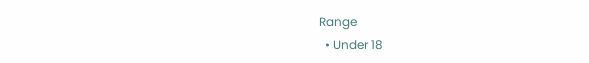Range
  • Under 18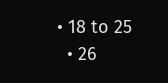• 18 to 25
  • 26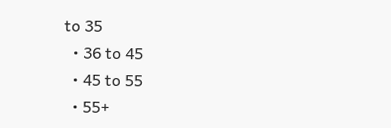to 35
  • 36 to 45
  • 45 to 55
  • 55+